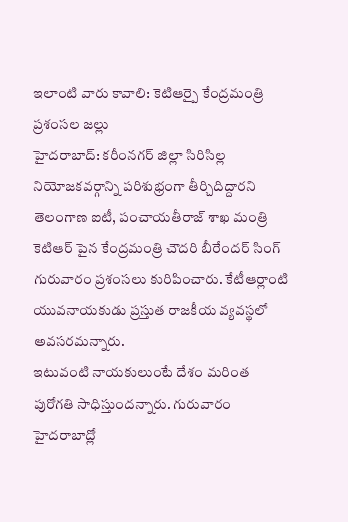ఇలాంటి వారు కావాలి: కెటిఆర్పై కేంద్రమంత్రి ప్రశంసల జల్లు
హైదరాబాద్: కరీంనగర్ జిల్లా సిరిసిల్ల నియోజకవర్గాన్ని పరిశుభ్రంగా తీర్చిదిద్దారని తెలంగాణ ఐటీ, పంచాయతీరాజ్ శాఖ మంత్రి కెటిఆర్ పైన కేంద్రమంత్రి చౌదరి బీరేందర్ సింగ్ గురువారం ప్రశంసలు కురిపించారు. కేటీఆర్లాంటి యువనాయకుడు ప్రస్తుత రాజకీయ వ్యవస్థలో అవసరమన్నారు.
ఇటువంటి నాయకులుంటే దేశం మరింత పురోగతి సాధిస్తుందన్నారు. గురువారం హైదరాబాద్లో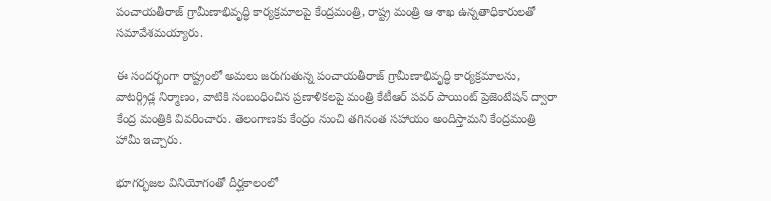పంచాయతీరాజ్ గ్రామీణాభివృద్ధి కార్యక్రమాలపై కేంద్రమంత్రి, రాష్ట్ర మంత్రి ఆ శాఖ ఉన్నతాధికారులతో సమావేశమయ్యారు.

ఈ సందర్భంగా రాష్ట్రంలో అమలు జరుగుతున్న పంచాయతీరాజ్ గ్రామీణాభివృద్ధి కార్యక్రమాలను, వాటర్గ్రిడ్ల నిర్మాణం, వాటికి సంబంధించిన ప్రణాళికలపై మంత్రి కేటీఆర్ పవర్ పాయింట్ ప్రెజెంటేషన్ ద్వారా కేంద్ర మంత్రికి వివరించారు. తెలంగాణకు కేంద్రం నుంచి తగినంత సహాయం అందిస్తామని కేంద్రమంత్రి హామీ ఇచ్చారు.

భూగర్భజల వినియోగంతో దీర్ఘకాలంలో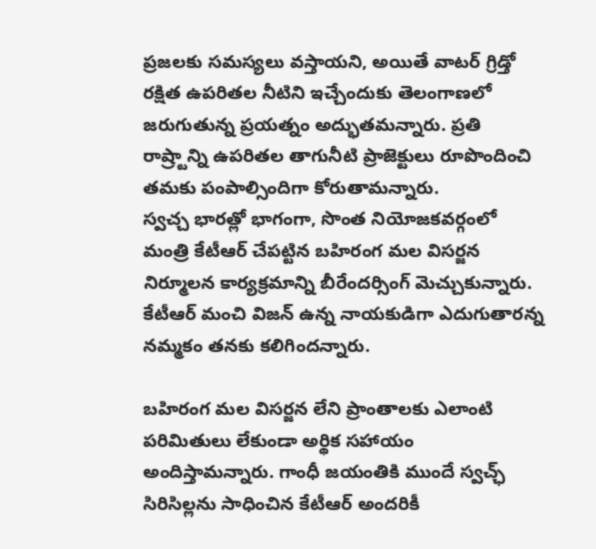ప్రజలకు సమస్యలు వస్తాయని, అయితే వాటర్ గ్రిడ్తో రక్షిత ఉపరితల నీటిని ఇచ్చేందుకు తెలంగాణలో జరుగుతున్న ప్రయత్నం అద్భుతమన్నారు. ప్రతి రాష్ర్టాన్ని ఉపరితల తాగునీటి ప్రాజెక్టులు రూపొందించి తమకు పంపాల్సిందిగా కోరుతామన్నారు.
స్వచ్చ భారత్లో భాగంగా, సొంత నియోజకవర్గంలో మంత్రి కేటీఆర్ చేపట్టిన బహిరంగ మల విసర్జన నిర్మూలన కార్యక్రమాన్ని బీరేందర్సింగ్ మెచ్చుకున్నారు. కేటీఆర్ మంచి విజన్ ఉన్న నాయకుడిగా ఎదుగుతారన్న నమ్మకం తనకు కలిగిందన్నారు.

బహిరంగ మల విసర్జన లేని ప్రాంతాలకు ఎలాంటి పరిమితులు లేకుండా అర్థిక సహాయం అందిస్తామన్నారు. గాంధీ జయంతికి ముందే స్వచ్ఛ్ సిరిసిల్లను సాధించిన కేటీఆర్ అందరికీ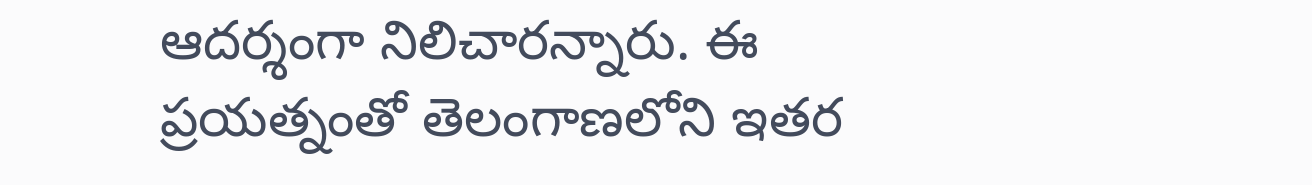ఆదర్శంగా నిలిచారన్నారు. ఈ ప్రయత్నంతో తెలంగాణలోని ఇతర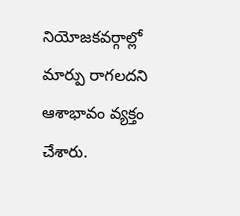నియోజకవర్గాల్లో మార్పు రాగలదని ఆశాభావం వ్యక్తం చేశారు.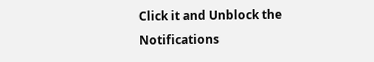Click it and Unblock the Notifications